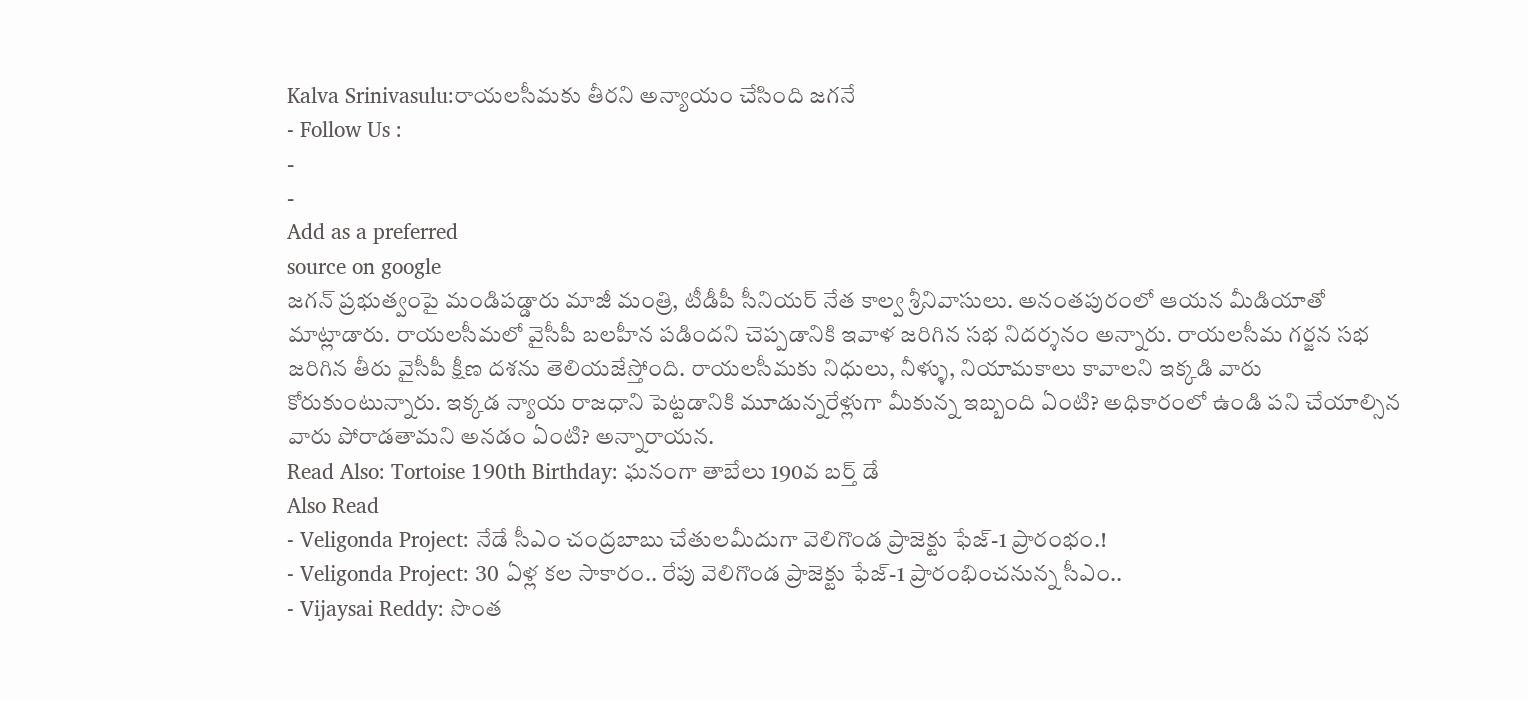Kalva Srinivasulu:రాయలసీమకు తీరని అన్యాయం చేసింది జగనే
- Follow Us :
-
-
Add as a preferred
source on google
జగన్ ప్రభుత్వంపై మండిపడ్డారు మాజీ మంత్రి, టీడీపీ సీనియర్ నేత కాల్వ శ్రీనివాసులు. అనంతపురంలో ఆయన మీడియాతో మాట్లాడారు. రాయలసీమలో వైసీపీ బలహీన పడిందని చెప్పడానికి ఇవాళ జరిగిన సభ నిదర్శనం అన్నారు. రాయలసీమ గర్జన సభ జరిగిన తీరు వైసీపీ క్షీణ దశను తెలియజేస్తోంది. రాయలసీమకు నిధులు, నీళ్ళు, నియామకాలు కావాలని ఇక్కడి వారు కోరుకుంటున్నారు. ఇక్కడ న్యాయ రాజధాని పెట్టడానికి మూడున్నరేళ్లుగా మీకున్న ఇబ్బంది ఏంటి? అధికారంలో ఉండి పని చేయాల్సిన వారు పోరాడతామని అనడం ఏంటి? అన్నారాయన.
Read Also: Tortoise 190th Birthday: ఘనంగా తాబేలు 190వ బర్త్ డే
Also Read
- Veligonda Project: నేడే సీఎం చంద్రబాబు చేతులమీదుగా వెలిగొండ ప్రాజెక్టు ఫేజ్-1 ప్రారంభం.!
- Veligonda Project: 30 ఏళ్ల కల సాకారం.. రేపు వెలిగొండ ప్రాజెక్టు ఫేజ్-1 ప్రారంభించనున్న సీఎం..
- Vijaysai Reddy: సొంత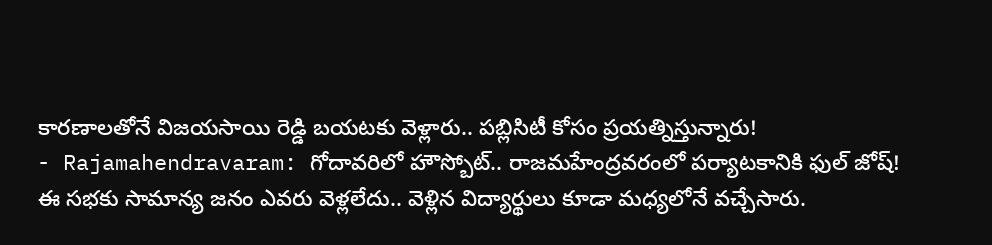కారణాలతోనే విజయసాయి రెడ్డి బయటకు వెళ్లారు.. పబ్లిసిటీ కోసం ప్రయత్నిస్తున్నారు!
- Rajamahendravaram: గోదావరిలో హౌస్బోట్.. రాజమహేంద్రవరంలో పర్యాటకానికి ఫుల్ జోష్!
ఈ సభకు సామాన్య జనం ఎవరు వెళ్లలేదు.. వెళ్లిన విద్యార్థులు కూడా మధ్యలోనే వచ్చేసారు.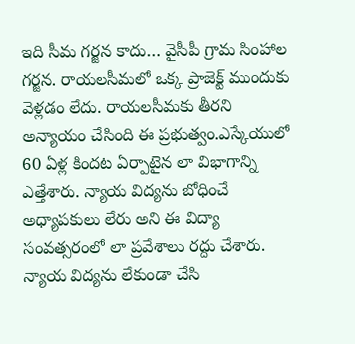ఇది సీమ గర్జన కాదు… వైసీపీ గ్రామ సింహాల గర్జన. రాయలసీమలో ఒక్క ప్రాజెక్ట్ ముందుకు వెళ్లడం లేదు. రాయలసీమకు తీరని అన్యాయం చేసింది ఈ ప్రభుత్వం.ఎస్కేయులో 60 ఏళ్ల కిందట ఏర్పాటైన లా విభాగాన్ని ఎత్తేశారు. న్యాయ విద్యను బోధించే అధ్యాపకులు లేరు అని ఈ విద్యా సంవత్సరంలో లా ప్రవేశాలు రద్దు చేశారు. న్యాయ విద్యను లేకుండా చేసి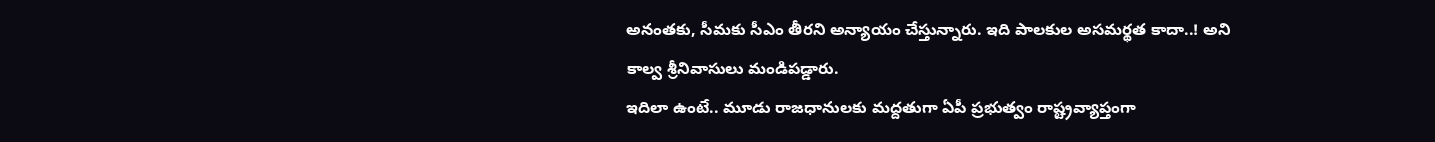అనంతకు, సీమకు సీఎం తీరని అన్యాయం చేస్తున్నారు. ఇది పాలకుల అసమర్థత కాదా..! అని కాల్వ శ్రీనివాసులు మండిపడ్డారు.
ఇదిలా ఉంటే.. మూడు రాజధానులకు మద్దతుగా ఏపీ ప్రభుత్వం రాష్ట్రవ్యాప్తంగా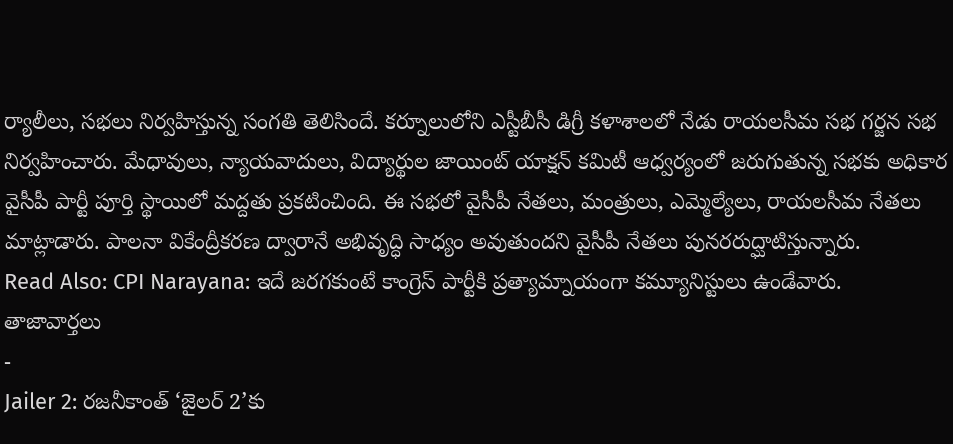ర్యాలీలు, సభలు నిర్వహిస్తున్న సంగతి తెలిసిందే. కర్నూలులోని ఎస్టీబీసీ డిగ్రీ కళాశాలలో నేడు రాయలసీమ సభ గర్జన సభ నిర్వహించారు. మేధావులు, న్యాయవాదులు, విద్యార్థుల జాయింట్ యాక్షన్ కమిటీ ఆధ్వర్యంలో జరుగుతున్న సభకు అధికార వైసీపీ పార్టీ పూర్తి స్థాయిలో మద్దతు ప్రకటించింది. ఈ సభలో వైసీపీ నేతలు, మంత్రులు, ఎమ్మెల్యేలు, రాయలసీమ నేతలు మాట్లాడారు. పాలనా వికేంద్రీకరణ ద్వారానే అభివృద్ధి సాధ్యం అవుతుందని వైసీపీ నేతలు పునరరుద్ఘాటిస్తున్నారు.
Read Also: CPI Narayana: ఇదే జరగకుంటే కాంగ్రెస్ పార్టీకి ప్రత్యామ్నాయంగా కమ్యూనిస్టులు ఉండేవారు.
తాజావార్తలు
-
Jailer 2: రజనీకాంత్ ‘జైలర్ 2’కు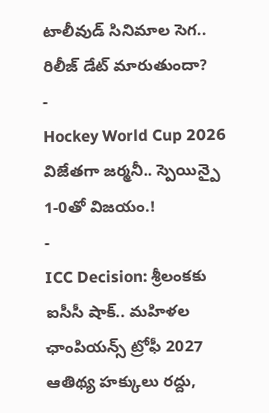టాలీవుడ్ సినిమాల సెగ.. రిలీజ్ డేట్ మారుతుందా?
-
Hockey World Cup 2026 విజేతగా జర్మనీ.. స్పెయిన్పై 1-0తో విజయం.!
-
ICC Decision: శ్రీలంకకు ఐసీసీ షాక్.. మహిళల ఛాంపియన్స్ ట్రోఫీ 2027 ఆతిథ్య హక్కులు రద్దు,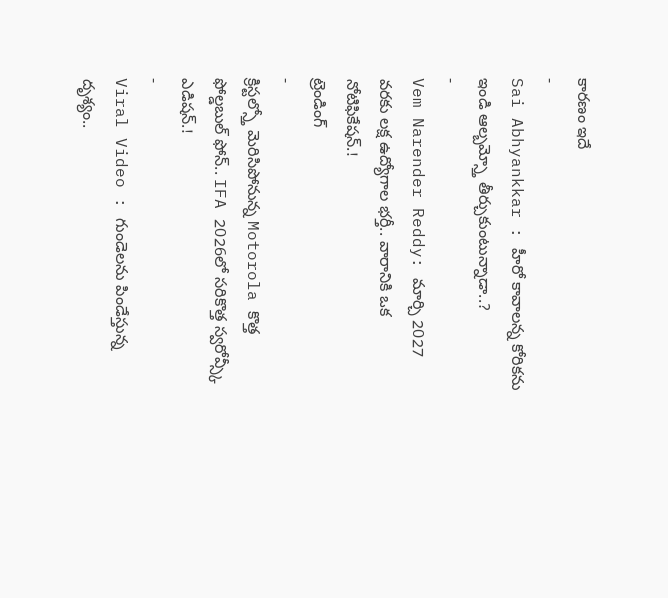కారణం ఇదే
-
Sai Abhyankkar : హీరో కావాలన్న కోరికను ఇండి ఆల్బమ్స్తో తీర్చుకుంటున్నాడా..?
-
Vem Narender Reddy: మార్చి 2027 వరకు లక్ష ఉద్యోగాల భర్తీ.. వారానికి ఒక నోటిఫికేషన్.!
ట్రెండింగ్
-
క్రిస్టల్స్తో మెరిసిపోనున్న Motorola కొత్త ఫోల్డబుల్ ఫోన్.. IFA 2026లో సరికొత్త స్వరోవ్స్కీ ఎడిషన్.!
-
Viral Video : గుండెలను పిండేస్తున్న దృశ్యం..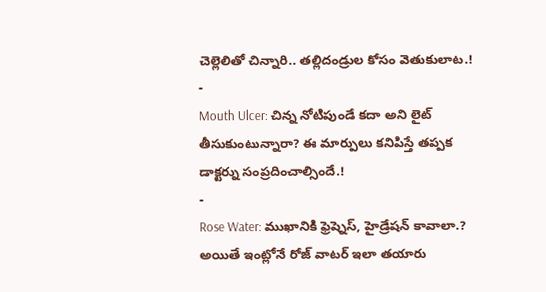చెల్లెలితో చిన్నారి.. తల్లిదండ్రుల కోసం వెతుకులాట.!
-
Mouth Ulcer: చిన్న నోటిపుండే కదా అని లైట్ తీసుకుంటున్నారా? ఈ మార్పులు కనిపిస్తే తప్పక డాక్టర్ను సంప్రదించాల్సిందే.!
-
Rose Water: ముఖానికి ఫ్రెష్నెస్, హైడ్రేషన్ కావాలా.? అయితే ఇంట్లోనే రోజ్ వాటర్ ఇలా తయారు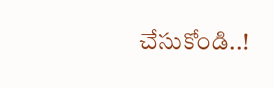చేసుకోండి..!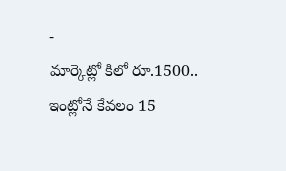-
మార్కెట్లో కిలో రూ.1500.. ఇంట్లోనే కేవలం 15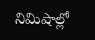నిమిషాల్లో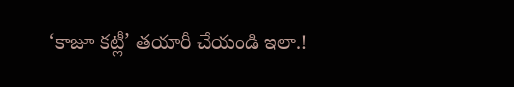‘కాజూ కట్లీ’ తయారీ చేయండి ఇలా.!